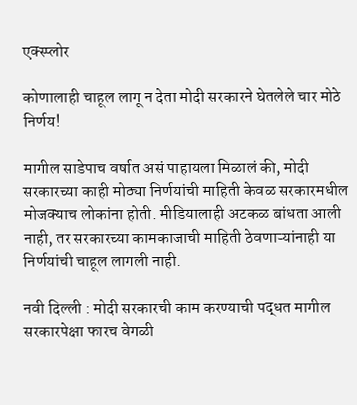एक्स्प्लोर

कोणालाही चाहूल लागू न देता मोदी सरकारने घेतलेले चार मोठे निर्णय!

मागील साडेपाच वर्षात असं पाहायला मिळालं की, मोदी सरकारच्या काही मोठ्या निर्णयांची माहिती केवळ सरकारमधील मोजक्याच लोकांना होती. मीडियालाही अटकळ बांधता आली नाही, तर सरकारच्या कामकाजाची माहिती ठेवणाऱ्यांनाही या निर्णयांची चाहूल लागली नाही.

नवी दिल्ली : मोदी सरकारची काम करण्याची पद्धत मागील सरकारपेक्षा फारच वेगळी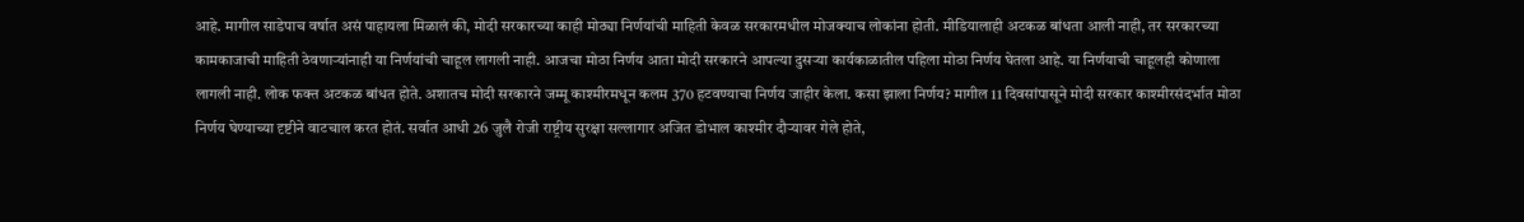आहे. मागील साडेपाच वर्षात असं पाहायला मिळालं की, मोदी सरकारच्या काही मोठ्या निर्णयांची माहिती केवळ सरकारमधील मोजक्याच लोकांना होती. मीडियालाही अटकळ बांधता आली नाही, तर सरकारच्या कामकाजाची माहिती ठेवणाऱ्यांनाही या निर्णयांची चाहूल लागली नाही. आजचा मोठा निर्णय आता मोदी सरकारने आपल्या दुसऱ्या कार्यकाळातील पहिला मोठा निर्णय घेतला आहे. या निर्णयाची चाहूलही कोणाला लागली नाही. लोक फक्त अटकळ बांधत होते. अशातच मोदी सरकारने जम्मू काश्मीरमधून कलम 370 हटवण्याचा निर्णय जाहीर केला. कसा झाला निर्णय? मागील 11 दिवसांपासूने मोदी सरकार काश्मीरसंदर्भात मोठा निर्णय घेण्याच्या दृष्टीने वाटचाल करत होतं. सर्वात आधी 26 जुलै रोजी राष्ट्रीय सुरक्षा सल्लागार अजित डोभाल काश्मीर दौऱ्यावर गेले होते,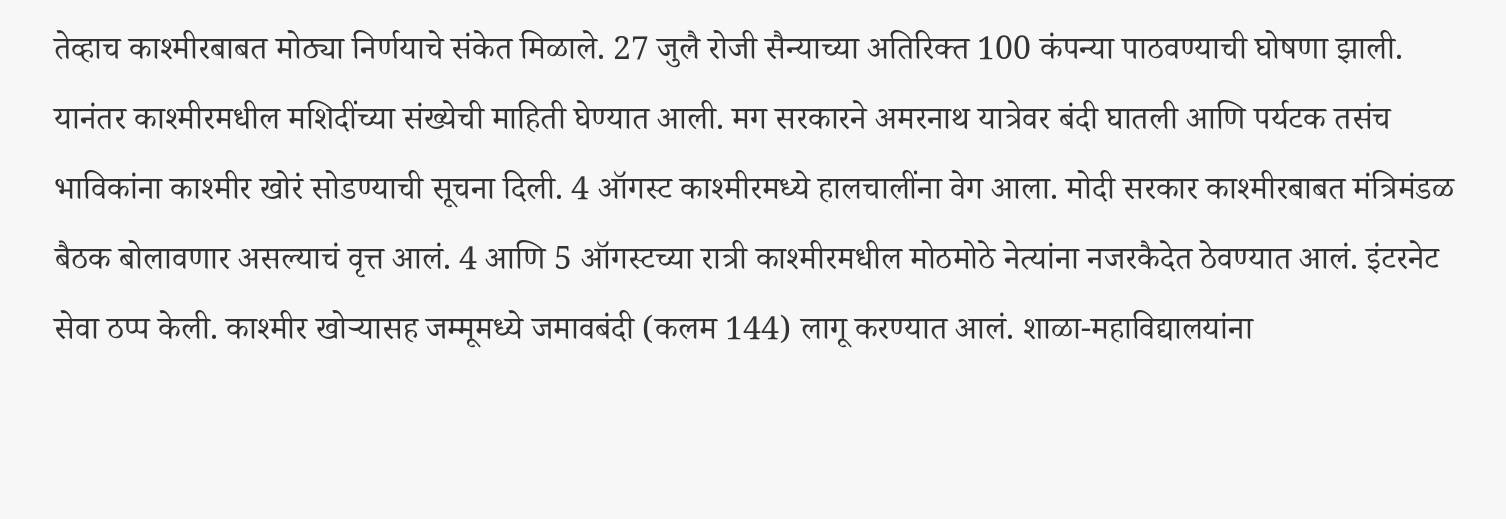तेव्हाच काश्मीरबाबत मोठ्या निर्णयाचे संकेत मिळाले. 27 जुलै रोजी सैन्याच्या अतिरिक्त 100 कंपन्या पाठवण्याची घोषणा झाली. यानंतर काश्मीरमधील मशिदींच्या संख्येची माहिती घेण्यात आली. मग सरकारने अमरनाथ यात्रेवर बंदी घातली आणि पर्यटक तसंच भाविकांना काश्मीर खोरं सोडण्याची सूचना दिली. 4 ऑगस्ट काश्मीरमध्ये हालचालींना वेग आला. मोदी सरकार काश्मीरबाबत मंत्रिमंडळ बैठक बोलावणार असल्याचं वृत्त आलं. 4 आणि 5 ऑगस्टच्या रात्री काश्मीरमधील मोठमोठे नेत्यांना नजरकैदेत ठेवण्यात आलं. इंटरनेट सेवा ठप्प केली. काश्मीर खोऱ्यासह जम्मूमध्ये जमावबंदी (कलम 144) लागू करण्यात आलं. शाळा-महाविद्यालयांना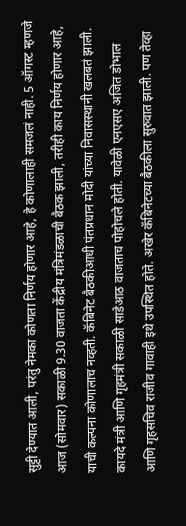सुट्टी देण्यात आली, परंतु नेमका कोणता निर्णय होणार आहे, हे कोणालाही समजलं नाही. 5 ऑगस्ट म्हणजे आज (सोमवार) सकाळी 9.30 वाजता केंद्रीय मंत्रिमंडळाची बैठक झाली, तरीही काय निर्णय होणार आहे, याची कल्पना कोणालाच नव्हती. कॅबिनेट बैठकीआधी पंतप्रधान मोदी यांच्या निवासस्थानी खलबतं झाली. कायदे मंत्री आणि गृहमंत्री सकाळी साडेआठ वाजताच पोहोचले होती. यावेळी एनएसए अजित डोभाल आणि गृहसचिव राजीव गावाही इथे उपस्थित होते. अखेर कॅबिनेटच्या बैठकीला सुरुवात झाली. पण तेव्हा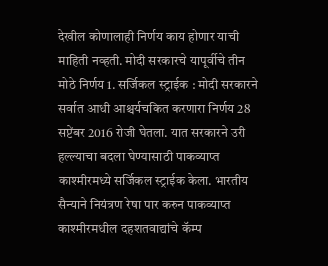देखील कोणालाही निर्णय काय होणार याची माहिती नव्हती. मोदी सरकारचे यापूर्वीचे तीन मोठे निर्णय 1. सर्जिकल स्ट्राईक : मोदी सरकारने सर्वात आधी आश्चर्यचकित करणारा निर्णय 28 सप्टेंबर 2016 रोजी घेतला. यात सरकारने उरी हल्ल्याचा बदला घेण्यासाठी पाकव्याप्त काश्मीरमध्ये सर्जिकल स्ट्राईक केला. भारतीय सैन्याने नियंत्रण रेषा पार करुन पाकव्याप्त काश्मीरमधील दहशतवाद्यांचे कॅम्प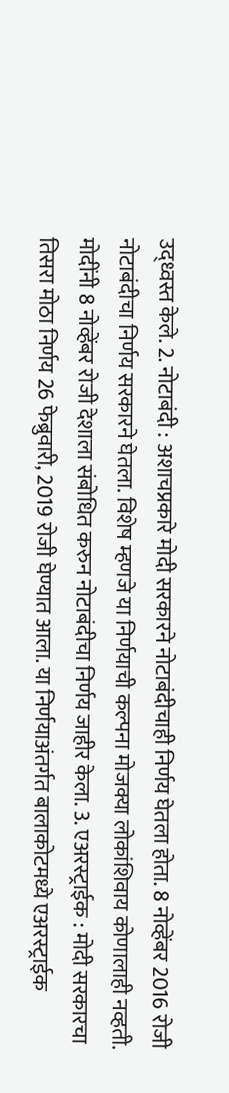उद्ध्वस्त केले. 2. नोटाबंदी : अशाचप्रकारे मोदी सरकारने नोटाबंदीचाही निर्णय घेतला होता. 8 नोव्हेंबर 2016 रोजी नोटाबंदीचा निर्णय सरकारने घेतला. विशेष म्हणजे या निर्णयाची कल्पना मोजक्या लोकांशिवाय कोणालाही नव्हती. मोदींनी 8 नोव्हेंबर रोजी देशाला संबोधित करुन नोटाबंदीचा निर्णय जाहीर केला. 3. एअरस्ट्राईक : मोदी सरकारचा तिसरा मोठा निर्णय 26 फेब्रुवारी, 2019 रोजी घेण्यात आला. या निर्णयाअंतर्गत बालाकोटमध्ये एअरस्ट्राईक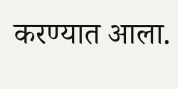करण्यात आला.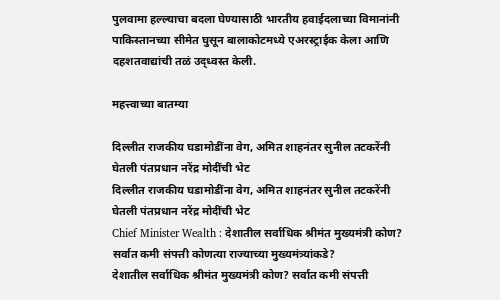पुलवामा हल्ल्याचा बदला घेण्यासाठी भारतीय हवाईदलाच्या विमानांनी पाकिस्तानच्या सीमेत घुसून बालाकोटमध्ये एअरस्ट्राईक केला आणि दहशतवाद्यांची तळं उद्ध्वस्त केली.

महत्त्वाच्या बातम्या

दिल्लीत राजकीय घडामोडींना वेग, अमित शाहनंतर सुनील तटकरेंनी घेतली पंतप्रधान नरेंद्र मोदींची भेट
दिल्लीत राजकीय घडामोडींना वेग, अमित शाहनंतर सुनील तटकरेंनी घेतली पंतप्रधान नरेंद्र मोदींची भेट
Chief Minister Wealth : देशातील सर्वाधिक श्रीमंत मुख्यमंत्री कोण? सर्वात कमी संपत्ती कोणत्या राज्याच्या मुख्यमंत्र्यांकडे?
देशातील सर्वाधिक श्रीमंत मुख्यमंत्री कोण? सर्वात कमी संपत्ती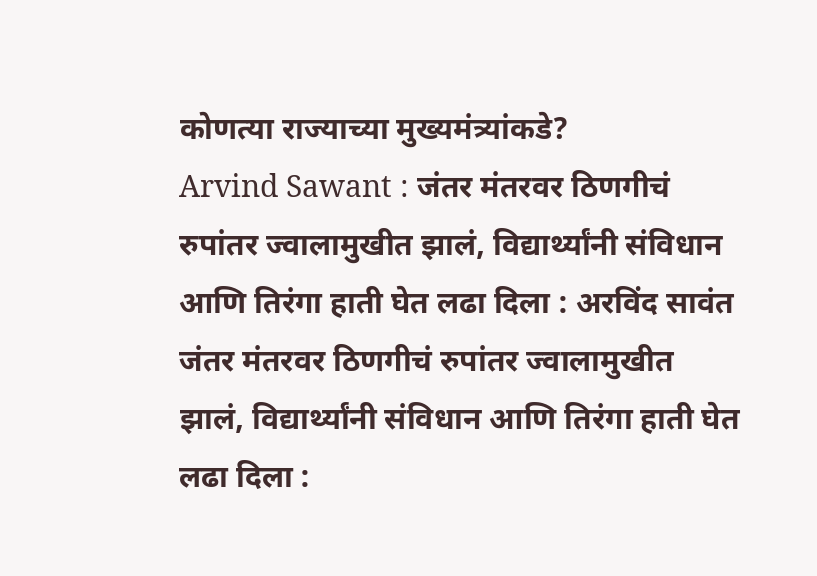कोणत्या राज्याच्या मुख्यमंत्र्यांकडे?
Arvind Sawant : जंतर मंतरवर ठिणगीचं रुपांतर ज्वालामुखीत झालं, विद्यार्थ्यांनी संविधान आणि तिरंगा हाती घेत लढा दिला : अरविंद सावंत
जंतर मंतरवर ठिणगीचं रुपांतर ज्वालामुखीत झालं, विद्यार्थ्यांनी संविधान आणि तिरंगा हाती घेत लढा दिला :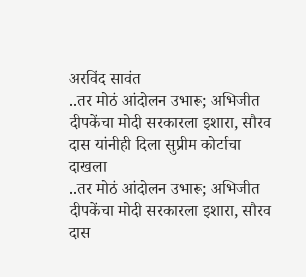अरविंद सावंत
..तर मोठं आंदोलन उभारू; अभिजीत दीपकेंचा मोदी सरकारला इशारा, सौरव दास यांनीही दिला सुप्रीम कोर्टाचा दाखला
..तर मोठं आंदोलन उभारू; अभिजीत दीपकेंचा मोदी सरकारला इशारा, सौरव दास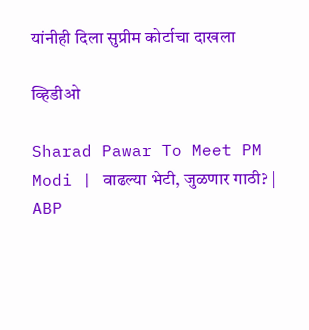यांनीही दिला सुप्रीम कोर्टाचा दाखला

व्हिडीओ

Sharad Pawar To Meet PM Modi | वाढल्या भेटी, जुळणार गाठी? | ABP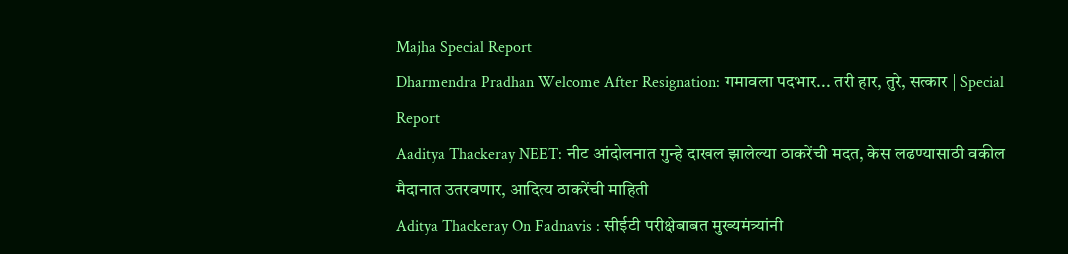Majha Special Report
Dharmendra Pradhan Welcome After Resignation: गमावला पदभार... तरी हार, तुरे, सत्कार | Special Report
Aaditya Thackeray NEET: नीट आंदोलनात गुन्हे दाखल झालेल्या ठाकरेंची मदत, केस लढण्यासाठी वकील मैदानात उतरवणार, आदित्य ठाकरेंची माहिती
Aditya Thackeray On Fadnavis : सीईटी परीक्षेबाबत मुख्यमंत्र्यांनी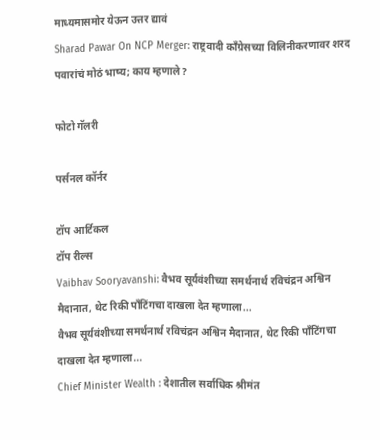माध्यमासमोर येऊन उत्तर द्यावं
Sharad Pawar On NCP Merger: राष्ट्रवादी काँग्रेसच्या विलिनीकरणावर शरद पवारांचं मोठं भाष्य; काय म्हणाले?

फोटो गॅलरी

पर्सनल कॉर्नर

टॉप आर्टिकल
टॉप रील्स
Vaibhav Sooryavanshi: वैभव सूर्यवंशीच्या समर्थनार्थ रविचंद्रन अश्विन मैदानात, थेट रिकी पाँटिंगचा दाखला देत म्हणाला...
वैभव सूर्यवंशीच्या समर्थनार्थ रविचंद्रन अश्विन मैदानात, थेट रिकी पाँटिंगचा दाखला देत म्हणाला...
Chief Minister Wealth : देशातील सर्वाधिक श्रीमंत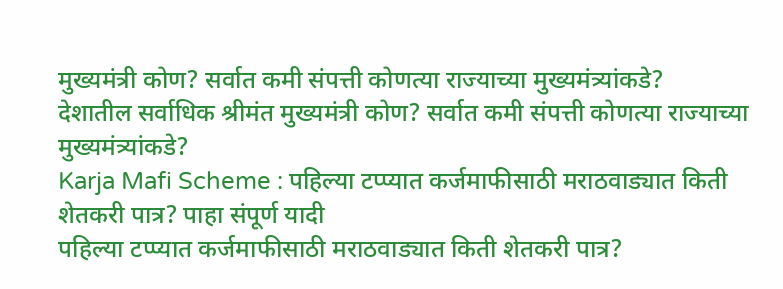मुख्यमंत्री कोण? सर्वात कमी संपत्ती कोणत्या राज्याच्या मुख्यमंत्र्यांकडे?
देशातील सर्वाधिक श्रीमंत मुख्यमंत्री कोण? सर्वात कमी संपत्ती कोणत्या राज्याच्या मुख्यमंत्र्यांकडे?
Karja Mafi Scheme : पहिल्या टप्प्यात कर्जमाफीसाठी मराठवाड्यात किती शेतकरी पात्र? पाहा संपूर्ण यादी
पहिल्या टप्प्यात कर्जमाफीसाठी मराठवाड्यात किती शेतकरी पात्र?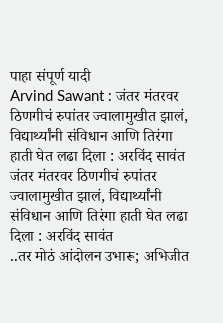पाहा संपूर्ण यादी
Arvind Sawant : जंतर मंतरवर ठिणगीचं रुपांतर ज्वालामुखीत झालं, विद्यार्थ्यांनी संविधान आणि तिरंगा हाती घेत लढा दिला : अरविंद सावंत
जंतर मंतरवर ठिणगीचं रुपांतर ज्वालामुखीत झालं, विद्यार्थ्यांनी संविधान आणि तिरंगा हाती घेत लढा दिला : अरविंद सावंत
..तर मोठं आंदोलन उभारू; अभिजीत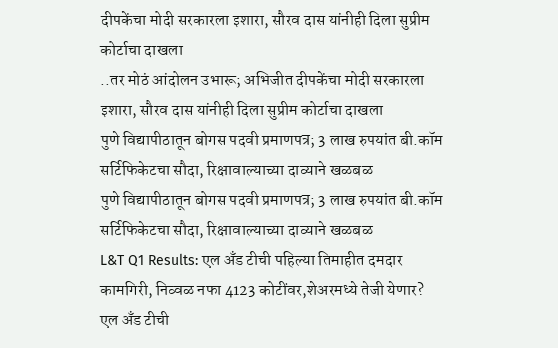दीपकेंचा मोदी सरकारला इशारा, सौरव दास यांनीही दिला सुप्रीम कोर्टाचा दाखला
..तर मोठं आंदोलन उभारू; अभिजीत दीपकेंचा मोदी सरकारला इशारा, सौरव दास यांनीही दिला सुप्रीम कोर्टाचा दाखला
पुणे विद्यापीठातून बोगस पदवी प्रमाणपत्र; 3 लाख रुपयांत बी.कॉम सर्टिफिकेटचा सौदा, रिक्षावाल्याच्या दाव्याने खळबळ
पुणे विद्यापीठातून बोगस पदवी प्रमाणपत्र; 3 लाख रुपयांत बी.कॉम सर्टिफिकेटचा सौदा, रिक्षावाल्याच्या दाव्याने खळबळ
L&T Q1 Results: एल अँड टीची पहिल्या तिमाहीत दमदार कामगिरी, निव्वळ नफा 4123 कोटींवर,शेअरमध्ये तेजी येणार?
एल अँड टीची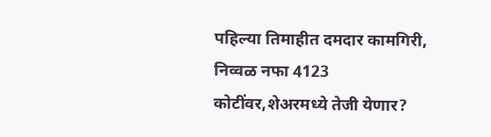पहिल्या तिमाहीत दमदार कामगिरी, निव्वळ नफा 4123 कोटींवर,शेअरमध्ये तेजी येणार?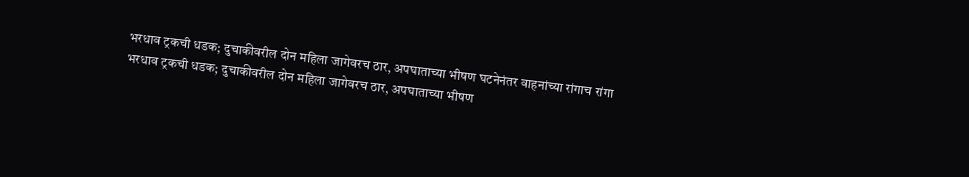भरधाव ट्रकची धडक; दुचाकीवरील दोन महिला जागेवरच ठार, अपघाताच्या भीषण घटनेनंतर वाहनांच्या रांगाच रांगा
भरधाव ट्रकची धडक; दुचाकीवरील दोन महिला जागेवरच ठार, अपघाताच्या भीषण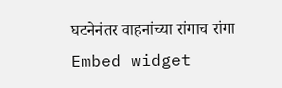घटनेनंतर वाहनांच्या रांगाच रांगा
Embed widget